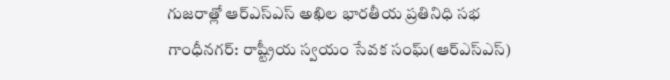గుజరాత్లో ఆర్ఎస్ఎస్ అఖిల భారతీయ ప్రతినిధి సభ
గాంధీనగర్: రాష్ట్రీయ స్వయం సేవక సంఘ్(ఆర్ఎస్ఎస్)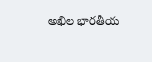అఖిల భారతీయ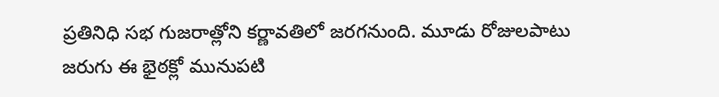ప్రతినిధి సభ గుజరాత్లోని కర్ణావతిలో జరగనుంది. మూడు రోజులపాటు జరుగు ఈ భైఠక్లో మునుపటి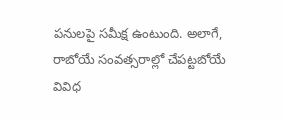పనులపై సమీక్ష ఉంటుంది. అలాగే, రాబోయే సంవత్సరాల్లో చేపట్టబోయే వివిధ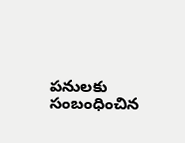పనులకు సంబంధించిన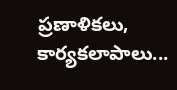ప్రణాళికలు, కార్యకలాపాలు...